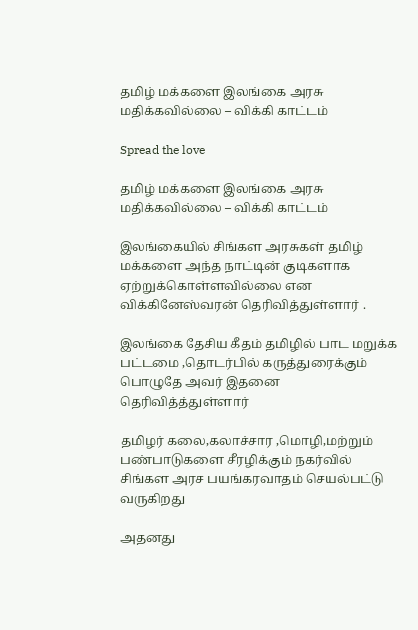தமிழ் மக்களை இலங்கை அரசு மதிக்கவில்லை – விக்கி காட்டம்

Spread the love

தமிழ் மக்களை இலங்கை அரசு மதிக்கவில்லை – விக்கி காட்டம்

இலங்கையில் சிங்கள அரசுகள் தமிழ் மக்களை அந்த நாட்டின் குடிகளாக ஏற்றுக்கொள்ளவில்லை என விக்கினேஸ்வரன் தெரிவித்துள்ளார் .

இலங்கை தேசிய கீதம் தமிழில் பாட மறுக்க பட்டமை ,தொடர்பில் கருத்துரைக்கும் பொழுதே அவர் இதனை தெரிவித்த்துள்ளார்

தமிழர் கலை,கலாச்சார ,மொழி,மற்றும் பண்பாடுகளை சீரழிக்கும் நகர்வில் சிங்கள அரச பயங்கரவாதம் செயல்பட்டு வருகிறது

அதனது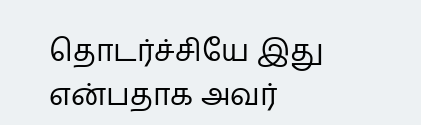தொடர்ச்சியே இது என்பதாக அவர்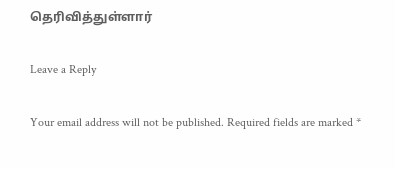தெரிவித்துள்ளார்

Leave a Reply

Your email address will not be published. Required fields are marked *